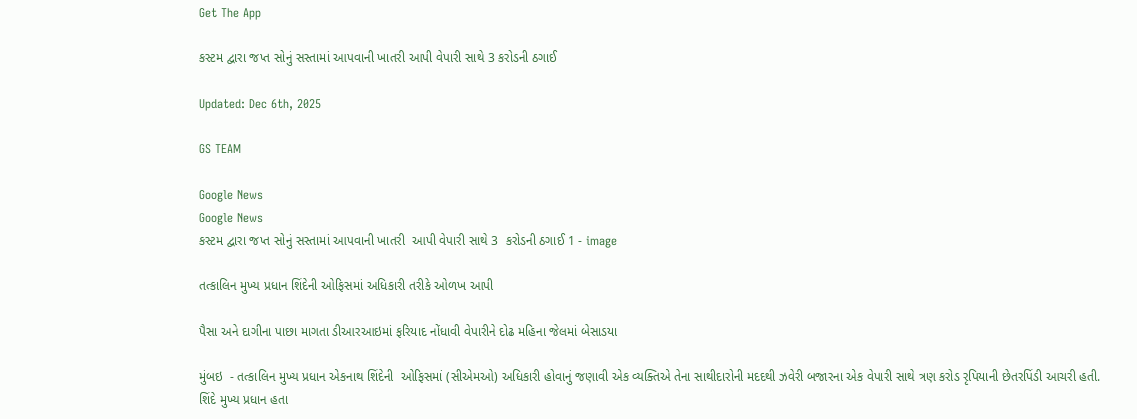Get The App

કસ્ટમ દ્વારા જપ્ત સોનું સસ્તામાં આપવાની ખાતરી આપી વેપારી સાથે 3 કરોડની ઠગાઈ

Updated: Dec 6th, 2025

GS TEAM

Google News
Google News
કસ્ટમ દ્વારા જપ્ત સોનું સસ્તામાં આપવાની ખાતરી  આપી વેપારી સાથે 3  કરોડની ઠગાઈ 1 - image

તત્કાલિન મુખ્ય પ્રધાન શિંદેની ઓફિસમાં અધિકારી તરીકે ઓળખ આપી

પૈસા અને દાગીના પાછા માગતા ડીઆરઆઇમાં ફરિયાદ નોંધાવી વેપારીને દોઢ મહિના જેલમાં બેસાડયા

મુંબઇ  - તત્કાલિન મુખ્ય પ્રધાન એકનાથ શિંદેની  ઓફિસમાં (સીએમઓ) અધિકારી હોવાનું જણાવી એક વ્યક્તિએ તેના સાથીદારોની મદદથી ઝવેરી બજારના એક વેપારી સાથે ત્રણ કરોડ રૃપિયાની છેતરપિંડી આચરી હતી. શિંદે મુખ્ય પ્રધાન હતા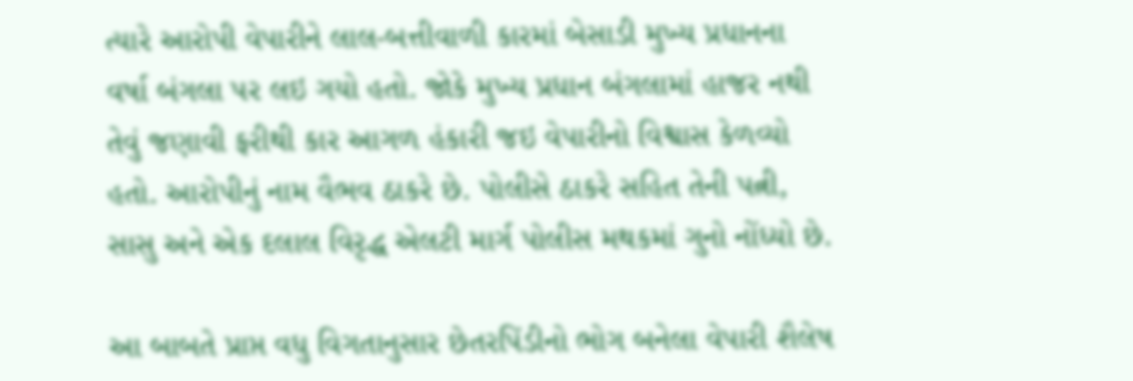ત્યારે આરોપી વેપારીને લાલ-બત્તીવાળી કારમાં બેસાડી મુખ્ય પ્રધાનના વર્ષા બંગલા પર લઇ ગયો હતો. જોકે મુખ્ય પ્રધાન બંગલામાં હાજર નથી તેવું જણાવી ફરીથી કાર આગળ હંકારી જઇ વેપારીનો વિશ્વાસ કેળવ્યો હતો. આરોપીનું નામ વૈભવ ઠાકરે છે. પોલીસે ઠાકરે સહિત તેની પત્ની, સાસુ અને એક દલાલ વિરૃદ્ધ એલટી માર્ગ પોલીસ મથકમાં ગુનો નોંધ્યો છે.

આ બાબતે પ્રાપ્ત વધુ વિગતાનુસાર છેતરપિંડીનો ભોગ બનેલા વેપારી શૈલેષ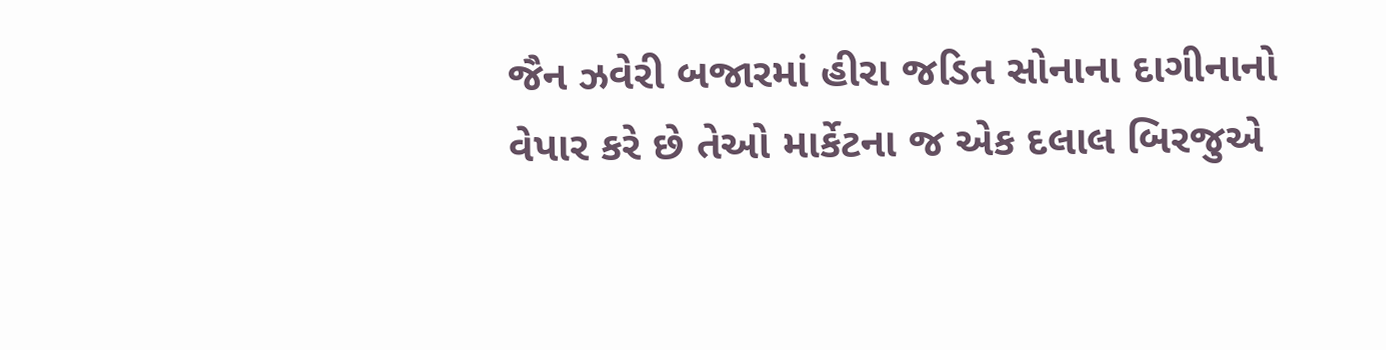જૈન ઝવેરી બજારમાં હીરા જડિત સોનાના દાગીનાનો વેપાર કરે છે તેઓ માર્કેટના જ એક દલાલ બિરજુએ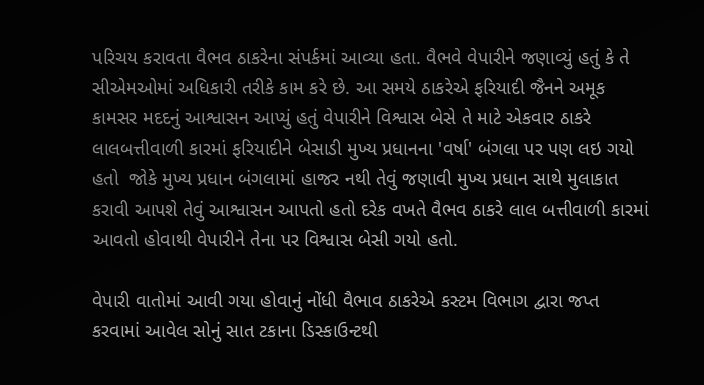પરિચય કરાવતા વૈભવ ઠાકરેના સંપર્કમાં આવ્યા હતા. વૈભવે વેપારીને જણાવ્યું હતું કે તે સીએમઓમાં અધિકારી તરીકે કામ કરે છે. આ સમયે ઠાકરેએ ફરિયાદી જૈનને અમૂક કામસર મદદનું આશ્વાસન આપ્યું હતું વેપારીને વિશ્વાસ બેસે તે માટે એકવાર ઠાકરે લાલબત્તીવાળી કારમાં ફરિયાદીને બેસાડી મુખ્ય પ્રધાનના 'વર્ષા' બંગલા પર પણ લઇ ગયો હતો  જોકે મુખ્ય પ્રધાન બંગલામાં હાજર નથી તેવું જણાવી મુખ્ય પ્રધાન સાથે મુલાકાત કરાવી આપશે તેવું આશ્વાસન આપતો હતો દરેક વખતે વૈભવ ઠાકરે લાલ બત્તીવાળી કારમાં આવતો હોવાથી વેપારીને તેના પર વિશ્વાસ બેસી ગયો હતો.

વેપારી વાતોમાં આવી ગયા હોવાનું નોંધી વૈભાવ ઠાકરેએ કસ્ટમ વિભાગ દ્વારા જપ્ત કરવામાં આવેલ સોનું સાત ટકાના ડિસ્કાઉન્ટથી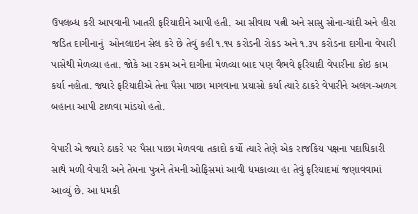ઉપલબ્ધ કરી આપવાની ખાતરી ફરિયાદીને આપી હતી. આ સીવાય પત્ની અને સાસુ સોના-ચાંદી અને હીરા જડિત દાગીનાનું  ઓનલાઇન સેલ કરે છે તેવું કહી ૧.૧૫ કરોડની રોકડ અને ૧.૩૫ કરોડના દાગીના વેપારી પાસેથી મેળવ્યા હતા. જોકે આ રકમ અને દાગીના મેળવ્યા બાદ પણ વૈભવે ફરિયાદી વેપારીના કોઇ કામ કર્યા નહોતા. જ્યારે ફરિયાદીએ તેના પૈસા પાછા માગવાના પ્રયાસો કર્યા ત્યારે ઠાકરે વેપારીને અલગ-અળગ બહાના આપી ટાળવા માંડયો હતો.

વેપારી એ જ્યારે ઠાકરે પર પૈસા પાછા મેળવવા તકાદો કર્યો ત્યારે તેણે એક રાજકિય પક્ષના પદાધિકારી સાથે મળી વેપારી અને તેમના પુત્રને તેમની ઓફિસમાં આવી ધમકાવ્યા હા તેવું ફરિયાદમાં જણાવવામાં આવ્યું છે. આ ધમકી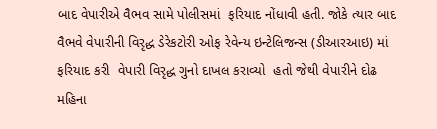બાદ વેપારીએ વૈભવ સામે પોલીસમાં  ફરિયાદ નોંધાવી હતી. જોકે ત્યાર બાદ વૈભવે વેપારીની વિરૃદ્ધ ડેરેકટોરી ઓફ રેવેન્ય ઇન્ટેલિજન્સ (ડીઆરઆઇ) માં ફરિયાદ કરી  વેપારી વિરૃદ્ધ ગુનો દાખલ કરાવ્યો  હતો જેથી વેપારીને દોઢ મહિના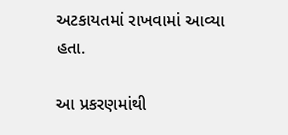અટકાયતમાં રાખવામાં આવ્યા હતા.

આ પ્રકરણમાંથી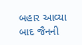બહાર આવ્યા બાદ જૈનની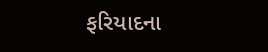ફરિયાદના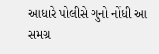આધારે પોલીસે ગુનો નોંધી આ સમગ્ર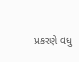પ્રકરણે વધુ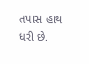તપાસ હાથ ધરી છે.